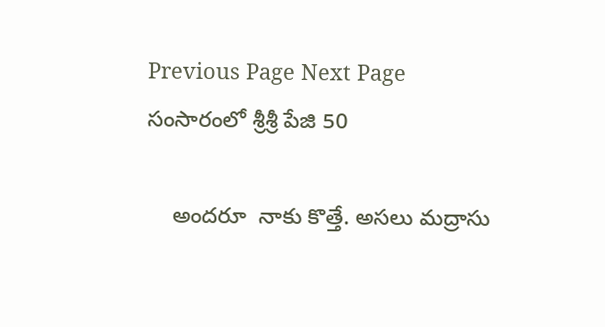Previous Page Next Page
సంసారంలో శ్రీశ్రీ పేజి 50

    అందరూ  నాకు కొత్తే. అసలు మద్రాసు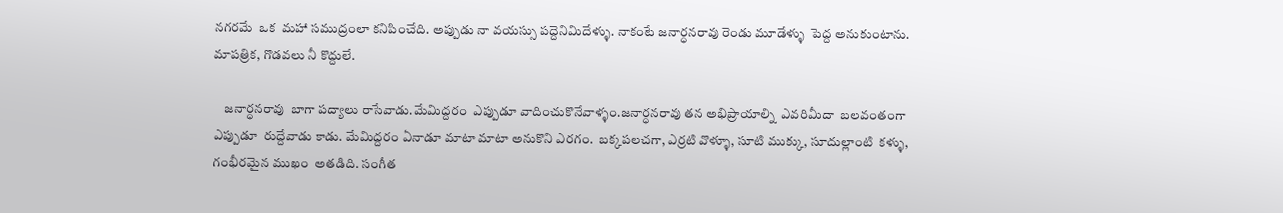నగరమే  ఒక  మహా సముద్రంలా కనిపించేది. అప్పుడు నా వయస్సు పద్దెనిమిదేళ్ళు. నాకంటే జనార్ధనరావు రెండు మూడేళ్ళు  పెద్ద అనుకుంటాను. మాపత్రిక, గొడవలు నీ కొద్దులే.

    జనార్ధనరావు  బాగా పద్యాలు రాసేవాడు.మేమిద్దరం  ఎప్పుడూ వాదించుకొనేవాళ్ళం.జనార్ధనరావు తన అభిప్రాయాల్ని  ఎవరిమీదా  బలవంతంగా  ఎప్పుడూ  రుద్దేవాడు కాడు. మేమిద్దరం ఏనాడూ మాటా మాటా అనుకొని ఎరగం.  బక్కపలచగా, ఎర్రటి వొళ్ళూ, సూటి ముక్కు, సూదుల్లాంటి  కళ్ళు, గంభీరమైన ముఖం  అతడిది. సంగీత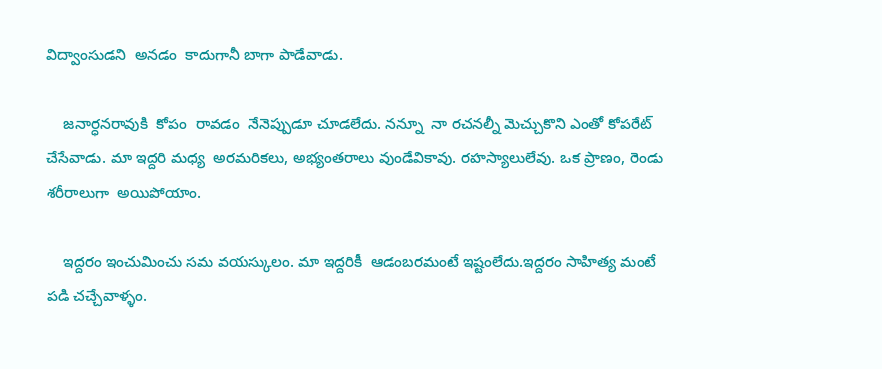విద్వాంసుడని  అనడం  కాదుగానీ బాగా పాడేవాడు.

    జనార్ధనరావుకి  కోపం  రావడం  నేనెప్పుడూ చూడలేదు. నన్నూ  నా రచనల్నీ మెచ్చుకొని ఎంతో కోపరేట్ చేసేవాడు. మా ఇద్దరి మధ్య  అరమరికలు, అభ్యంతరాలు వుండేవికావు. రహస్యాలులేవు. ఒక ప్రాణం, రెండు శరీరాలుగా  అయిపోయాం.

    ఇద్దరం ఇంచుమించు సమ వయస్కులం. మా ఇద్దరికీ  ఆడంబరమంటే ఇష్టంలేదు.ఇద్దరం సాహిత్య మంటే పడి చచ్చేవాళ్ళం.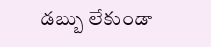డబ్బు లేకుండా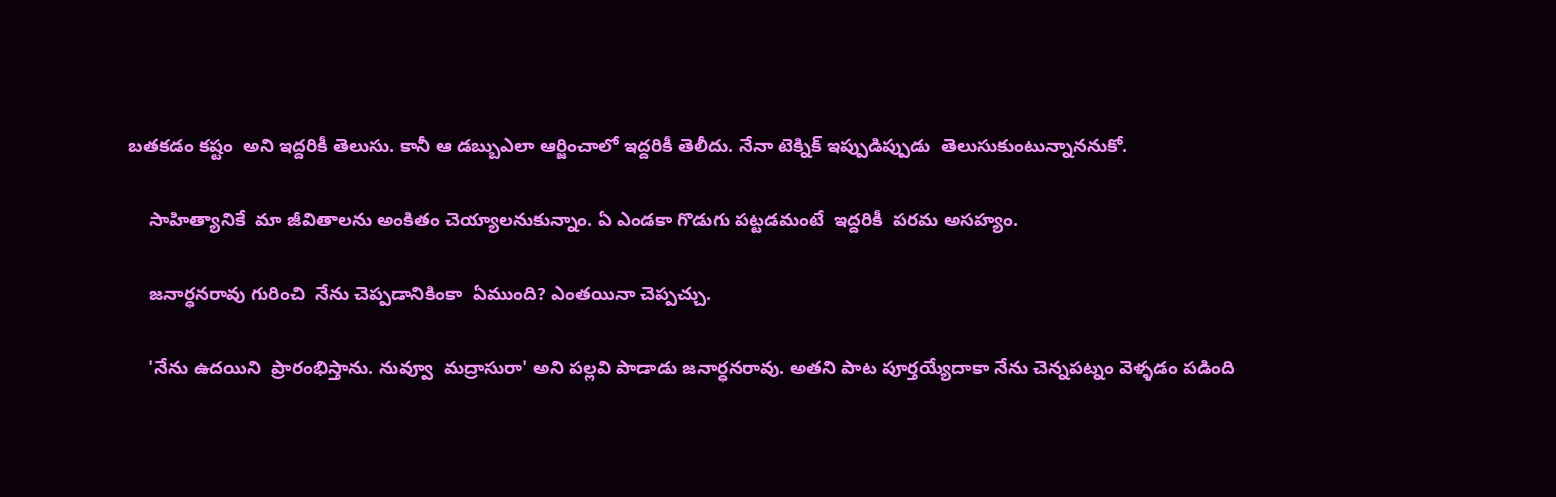బతకడం కష్టం  అని ఇద్దరికీ తెలుసు. కానీ ఆ డబ్బుఎలా ఆర్జించాలో ఇద్దరికీ తెలీదు. నేనా టెక్నిక్ ఇప్పుడిప్పుడు  తెలుసుకుంటున్నాననుకో.

    సాహిత్యానికే  మా జీవితాలను అంకితం చెయ్యాలనుకున్నాం. ఏ ఎండకా గొడుగు పట్టడమంటే  ఇద్దరికీ  పరమ అసహ్యం.

    జనార్ధనరావు గురించి  నేను చెప్పడానికింకా  ఏముంది? ఎంతయినా చెప్పచ్చు.

    'నేను ఉదయిని  ప్రారంభిస్తాను. నువ్వూ  మద్రాసురా' అని పల్లవి పాడాడు జనార్ధనరావు. అతని పాట పూర్తయ్యేదాకా నేను చెన్నపట్నం వెళ్ళడం పడింది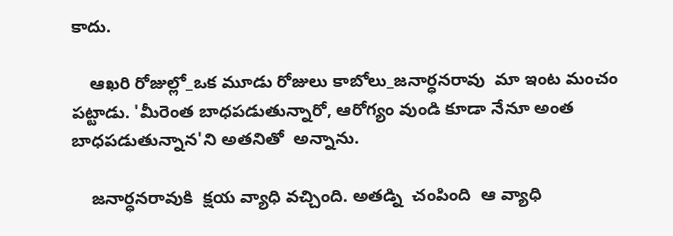కాదు.

    ఆఖరి రోజుల్లో_ఒక మూడు రోజులు కాబోలు_జనార్ధనరావు  మా ఇంట మంచం పట్టాడు. 'మీరెంత బాధపడుతున్నారో, ఆరోగ్యం వుండి కూడా నేనూ అంత బాధపడుతున్నాన'ని అతనితో  అన్నాను.

    జనార్ధనరావుకి  క్షయ వ్యాధి వచ్చింది. అతడ్ని  చంపింది  ఆ వ్యాధి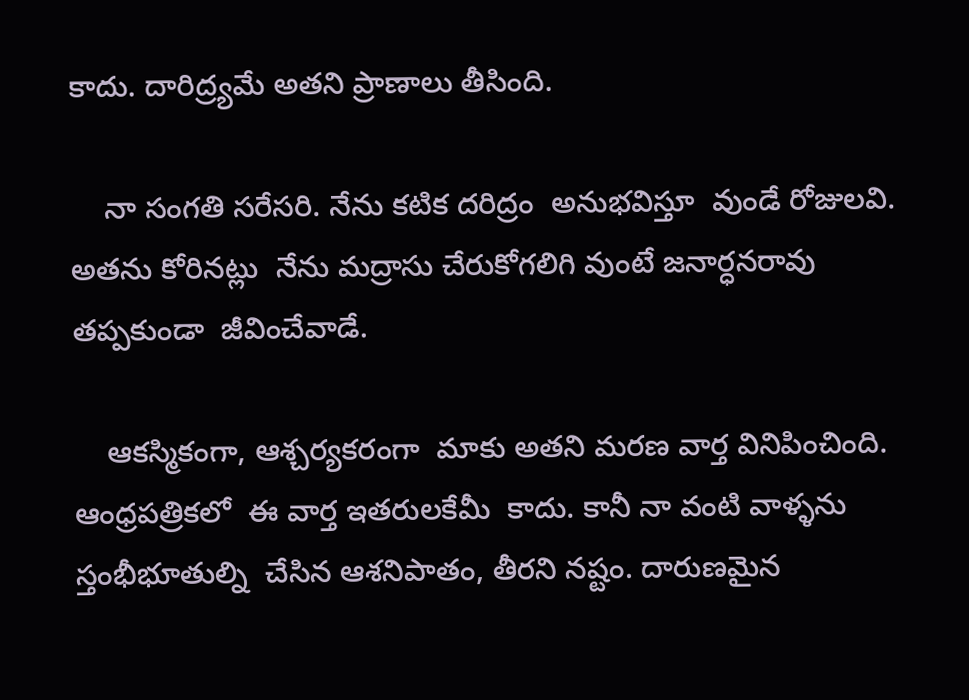కాదు. దారిద్ర్యమే అతని ప్రాణాలు తీసింది.

    నా సంగతి సరేసరి. నేను కటిక దరిద్రం  అనుభవిస్తూ  వుండే రోజులవి. అతను కోరినట్లు  నేను మద్రాసు చేరుకోగలిగి వుంటే జనార్ధనరావు తప్పకుండా  జీవించేవాడే.

    ఆకస్మికంగా, ఆశ్చర్యకరంగా  మాకు అతని మరణ వార్త వినిపించింది. ఆంధ్రపత్రికలో  ఈ వార్త ఇతరులకేమీ  కాదు. కానీ నా వంటి వాళ్ళను స్తంభీభూతుల్ని  చేసిన ఆశనిపాతం, తీరని నష్టం. దారుణమైన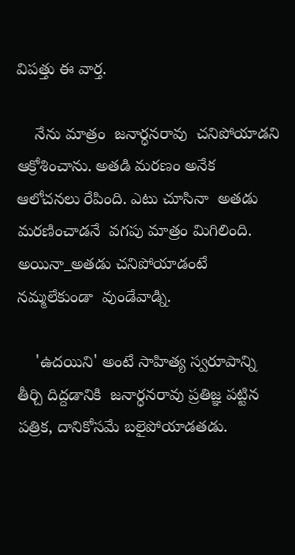విపత్తు ఈ వార్త.

    నేను మాత్రం  జనార్ధనరావు  చనిపోయాడని  ఆక్రోశించాను. అతడి మరణం అనేక ఆలోచనలు రేపింది. ఎటు చూసినా  అతడు మరణించాడనే  వగపు మాత్రం మిగిలింది. అయినా_అతడు చనిపోయాడంటే  నమ్మలేకుండా  వుండేవాడ్ని.

    'ఉదయిని' అంటే సాహిత్య స్వరూపాన్ని తీర్చి దిద్దడానికి  జనార్ధనరావు ప్రతిజ్ఞ పట్టిన పత్రిక, దానికోసమే బలైపోయాడతడు.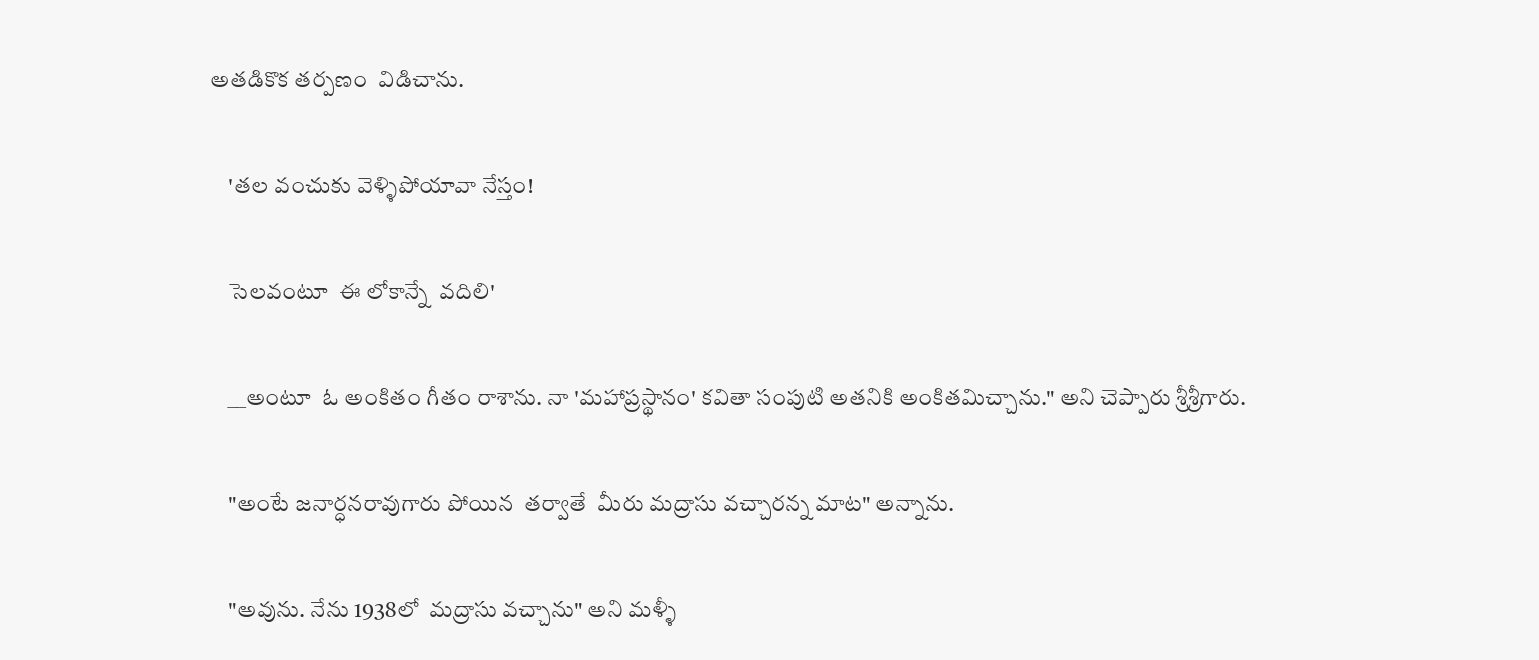అతడికొక తర్పణం  విడిచాను.

    'తల వంచుకు వెళ్ళిపోయావా నేస్తం!

    సెలవంటూ  ఈ లోకాన్నే  వదిలి'

    __అంటూ  ఓ అంకితం గీతం రాశాను. నా 'మహాప్రస్థానం' కవితా సంపుటి అతనికి అంకితమిచ్చాను." అని చెప్పారు శ్రీశ్రీగారు.

    "అంటే జనార్ధనరావుగారు పోయిన  తర్వాతే  మీరు మద్రాసు వచ్చారన్న మాట" అన్నాను.

    "అవును. నేను 1938లో  మద్రాసు వచ్చాను" అని మళ్ళీ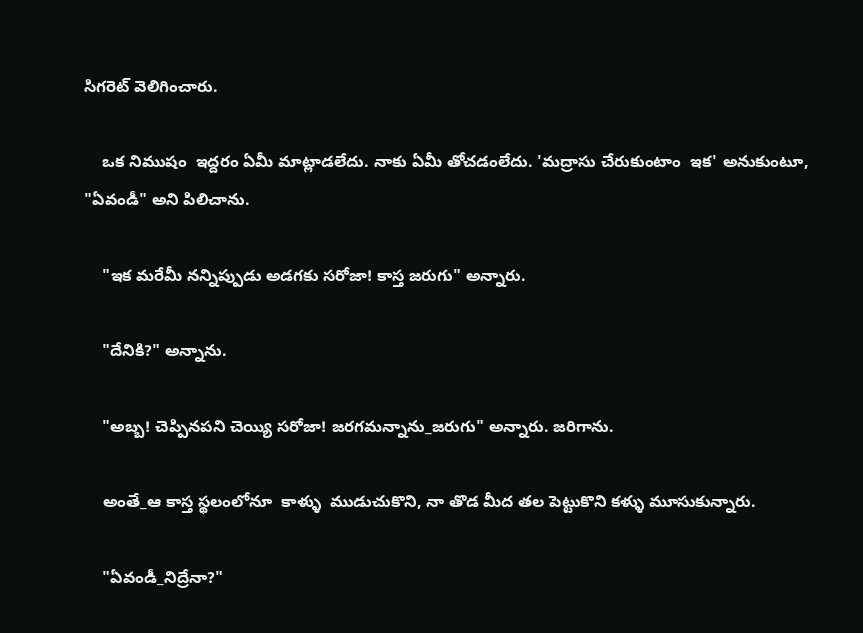సిగరెట్ వెలిగించారు.

    ఒక నిముషం  ఇద్దరం ఏమీ మాట్లాడలేదు. నాకు ఏమీ తోచడంలేదు. 'మద్రాసు చేరుకుంటాం  ఇక' అనుకుంటూ, "ఏవండీ" అని పిలిచాను.

    "ఇక మరేమీ నన్నిప్పుడు అడగకు సరోజా! కాస్త జరుగు" అన్నారు.

    "దేనికి?" అన్నాను.

    "అబ్బ! చెప్పినపని చెయ్యి సరోజా! జరగమన్నాను_జరుగు" అన్నారు. జరిగాను.

    అంతే_ఆ కాస్త స్థలంలోనూ  కాళ్ళు  ముడుచుకొని, నా తొడ మీద తల పెట్టుకొని కళ్ళు మూసుకున్నారు.

    "ఏవండీ_నిద్రేనా?"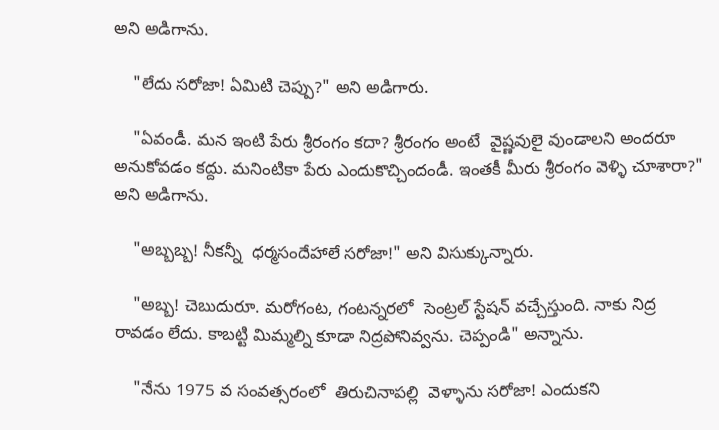అని అడిగాను.

    "లేదు సరోజా! ఏమిటి చెప్పు?" అని అడిగారు.

    "ఏవండీ. మన ఇంటి పేరు శ్రీరంగం కదా? శ్రీరంగం అంటే  వైష్ణవులై వుండాలని అందరూ అనుకోవడం కద్దు. మనింటికా పేరు ఎందుకొచ్చిందండీ. ఇంతకీ మీరు శ్రీరంగం వెళ్ళి చూశారా?" అని అడిగాను.

    "అబ్బబ్బ! నీకన్నీ  ధర్మసందేహాలే సరోజా!" అని విసుక్కున్నారు.

    "అబ్బ! చెబుదురూ. మరోగంట, గంటన్నరలో  సెంట్రల్ స్టేషన్ వచ్చేస్తుంది. నాకు నిద్ర రావడం లేదు. కాబట్టి మిమ్మల్ని కూడా నిద్రపోనివ్వను. చెప్పండి" అన్నాను.

    "నేను 1975 వ సంవత్సరంలో  తిరుచినాపల్లి  వెళ్ళాను సరోజా! ఎందుకని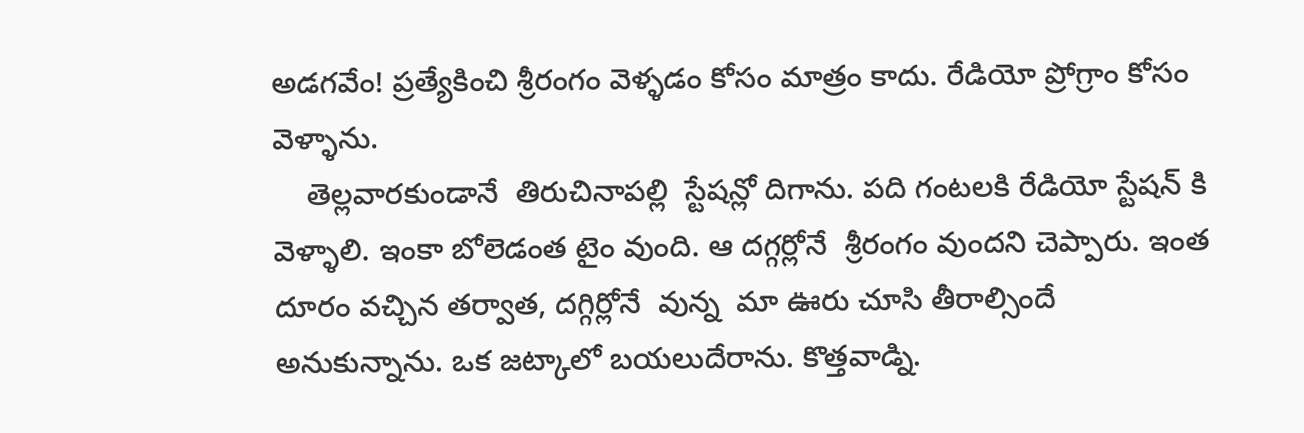అడగవేం! ప్రత్యేకించి శ్రీరంగం వెళ్ళడం కోసం మాత్రం కాదు. రేడియో ప్రోగ్రాం కోసం వెళ్ళాను.
    తెల్లవారకుండానే  తిరుచినాపల్లి  స్టేషన్లో దిగాను. పది గంటలకి రేడియో స్టేషన్ కి వెళ్ళాలి. ఇంకా బోలెడంత టైం వుంది. ఆ దగ్గర్లోనే  శ్రీరంగం వుందని చెప్పారు. ఇంత దూరం వచ్చిన తర్వాత, దగ్గిర్లోనే  వున్న  మా ఊరు చూసి తీరాల్సిందే  అనుకున్నాను. ఒక జట్కాలో బయలుదేరాను. కొత్తవాడ్ని.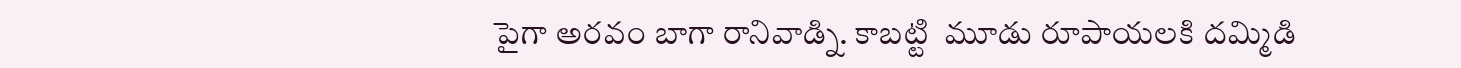పైగా అరవం బాగా రానివాడ్ని. కాబట్టి  మూడు రూపాయలకి దమ్మిడి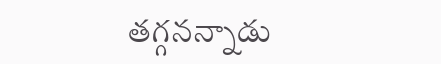తగ్గనన్నాడు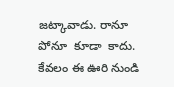జట్కావాడు. రానూ పోనూ  కూడా  కాదు. కేవలం ఈ ఊరి నుండి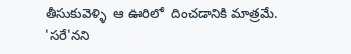తీసుకువెళ్ళి  ఆ ఊరిలో  దించడానికి మాత్రమే. 'సరే'నని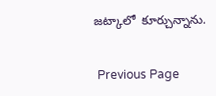జట్కాలో  కూర్చున్నాను.


 Previous Page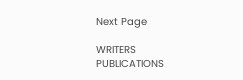Next Page

WRITERS
PUBLICATIONS